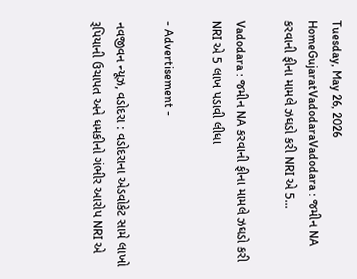Tuesday, May 26, 2026
HomeGujaratVadodaraVadodara : જમીન NA કરવાની ફીના મામલે ઝઘડો કરી NRI એ 5...

Vadodara : જમીન NA કરવાની ફીના મામલે ઝઘડો કરી NRI એ 5 લાખ પડાવી લીધા

- Advertisement -

નવજીવન ન્યૂઝ, વડોદરા : વડોદરાના એડવોકેટ સામે લાખો રૂપિયાની ઉચાપત અને ધમકીનો ગંભીર આરોપ NRI એ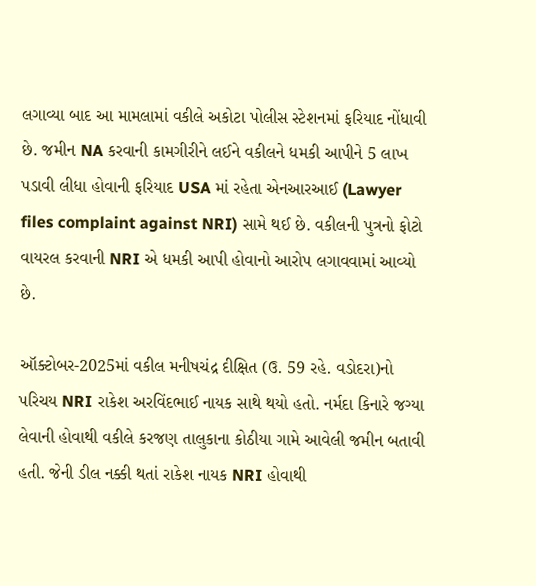લગાવ્યા બાદ આ મામલામાં વકીલે અકોટા પોલીસ સ્ટેશનમાં ફરિયાદ નોંધાવી છે. જમીન NA કરવાની કામગીરીને લઈને વકીલને ધમકી આપીને 5 લાખ પડાવી લીધા હોવાની ફરિયાદ USA માં રહેતા એનઆરઆઈ (Lawyer files complaint against NRI) સામે થઈ છે. વકીલની પુત્રનો ફોટો વાયરલ કરવાની NRI એ ધમકી આપી હોવાનો આરોપ લગાવવામાં આવ્યો છે.

ઑક્ટોબર-2025માં વકીલ મનીષચંદ્ર દીક્ષિત (ઉ. 59 રહે. વડોદરા)નો પરિચય NRI રાકેશ અરવિંદભાઈ નાયક સાથે થયો હતો. નર્મદા કિનારે જગ્યા લેવાની હોવાથી વકીલે કરજણ તાલુકાના કોઠીયા ગામે આવેલી જમીન બતાવી હતી. જેની ડીલ નક્કી થતાં રાકેશ નાયક NRI હોવાથી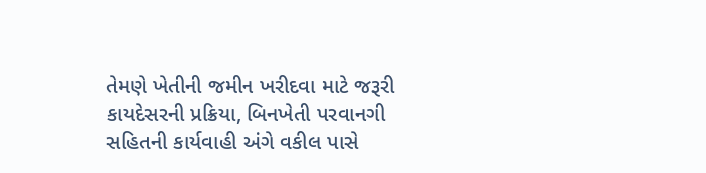તેમણે ખેતીની જમીન ખરીદવા માટે જરૂરી કાયદેસરની પ્રક્રિયા, બિનખેતી પરવાનગી સહિતની કાર્યવાહી અંગે વકીલ પાસે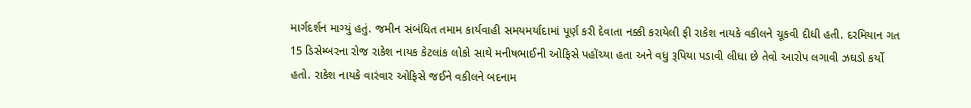માર્ગદર્શન માગ્યું હતું. જમીન સંબંધિત તમામ કાર્યવાહી સમયમર્યાદામાં પૂર્ણ કરી દેવાતા નક્કી કરાયેલી ફી રાકેશ નાયકે વકીલને ચૂકવી દીધી હતી. દરમિયાન ગત 15 ડિસેમ્બરના રોજ રાકેશ નાયક કેટલાંક લોકો સાથે મનીષભાઈની ઓફિસે પહોંચ્યા હતા અને વધુ રૂપિયા પડાવી લીધા છે તેવો આરોપ લગાવી ઝઘડો કર્યો હતો. રાકેશ નાયકે વારંવાર ઓફિસે જઈને વકીલને બદનામ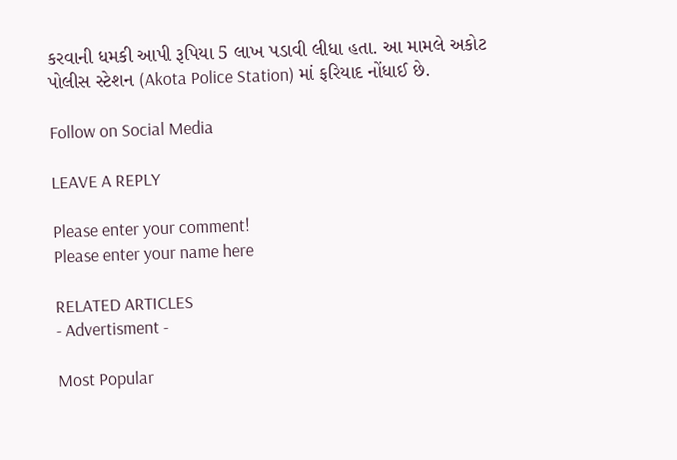કરવાની ધમકી આપી રૂપિયા 5 લાખ પડાવી લીધા હતા. આ મામલે અકોટ પોલીસ સ્ટેશન (Akota Police Station) માં ફરિયાદ નોંધાઈ છે.

Follow on Social Media

LEAVE A REPLY

Please enter your comment!
Please enter your name here

RELATED ARTICLES
- Advertisment -

Most Popular